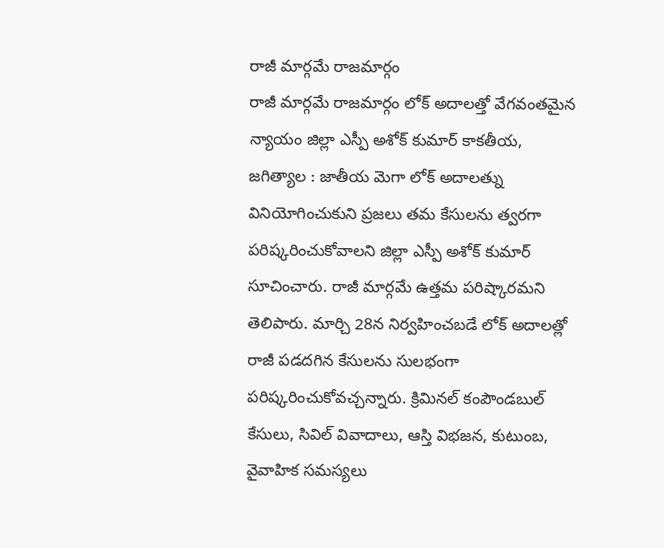రాజీ మార్గమే రాజమార్గం
రాజీ మార్గమే రాజమార్గం లోక్ అదాలత్తో వేగవంతమైన న్యాయం జిల్లా ఎస్పీ అశోక్ కుమార్ కాకతీయ, జగిత్యాల : జాతీయ మెగా లోక్ అదాలత్ను వినియోగించుకుని ప్రజలు తమ కేసులను త్వరగా పరిష్కరించుకోవాలని జిల్లా ఎస్పీ అశోక్ కుమార్ సూచించారు. రాజీ మార్గమే ఉత్తమ పరిష్కారమని తెలిపారు. మార్చి 28న నిర్వహించబడే లోక్ అదాలత్లో రాజీ పడదగిన కేసులను సులభంగా పరిష్కరించుకోవచ్చన్నారు. క్రిమినల్ కంపౌండబుల్ కేసులు, సివిల్ వివాదాలు, ఆస్తి విభజన, కుటుంబ, వైవాహిక సమస్యలు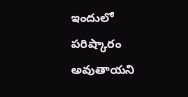ఇందులో పరిష్కారం అవుతాయని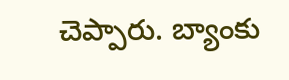చెప్పారు. బ్యాంకు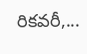రికవరీ,...